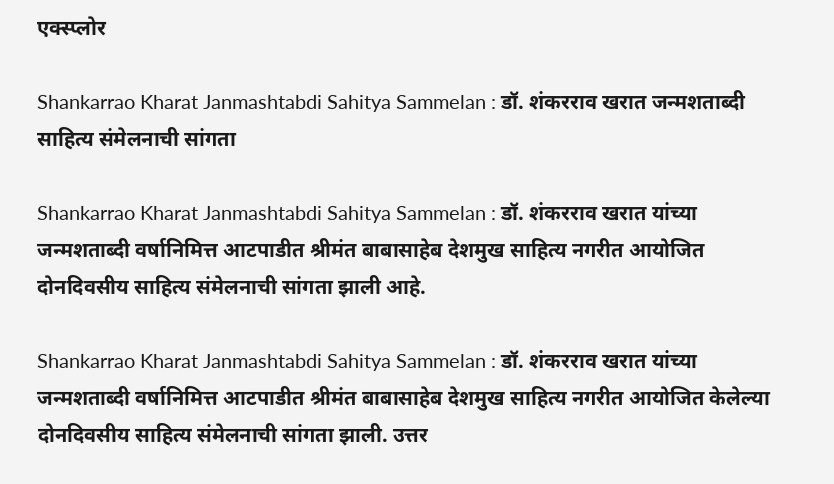एक्स्प्लोर

Shankarrao Kharat Janmashtabdi Sahitya Sammelan : डॉ. शंकरराव खरात जन्मशताब्दी साहित्य संमेलनाची सांगता

Shankarrao Kharat Janmashtabdi Sahitya Sammelan : डॉ. शंकरराव खरात यांच्या जन्मशताब्दी वर्षानिमित्त आटपाडीत श्रीमंत बाबासाहेब देशमुख साहित्य नगरीत आयोजित दोनदिवसीय साहित्य संमेलनाची सांगता झाली आहे.

Shankarrao Kharat Janmashtabdi Sahitya Sammelan : डॉ. शंकरराव खरात यांच्या जन्मशताब्दी वर्षानिमित्त आटपाडीत श्रीमंत बाबासाहेब देशमुख साहित्य नगरीत आयोजित केलेल्या दोनदिवसीय साहित्य संमेलनाची सांगता झाली. उत्तर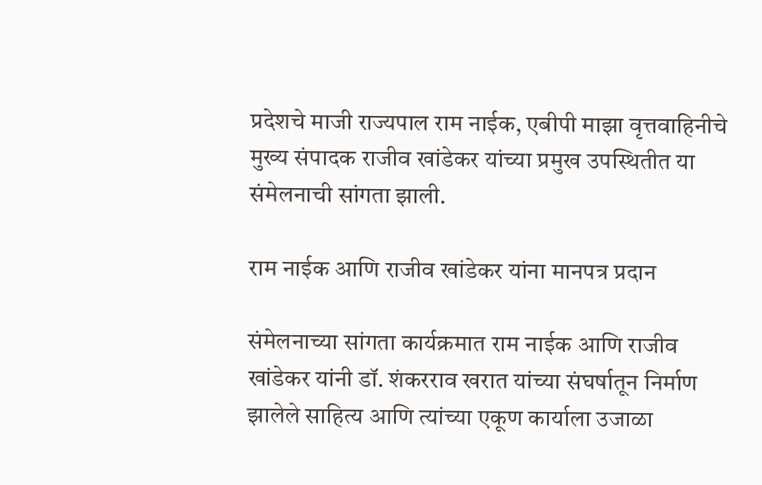प्रदेशचे माजी राज्यपाल राम नाईक, एबीपी माझा वृत्तवाहिनीचे मुख्य संपादक राजीव खांडेकर यांच्या प्रमुख उपस्थितीत या संमेलनाची सांगता झाली.

राम नाईक आणि राजीव खांडेकर यांना मानपत्र प्रदान

संमेलनाच्या सांगता कार्यक्रमात राम नाईक आणि राजीव खांडेकर यांनी डॉ. शंकरराव खरात यांच्या संघर्षातून निर्माण झालेले साहित्य आणि त्यांच्या एकूण कार्याला उजाळा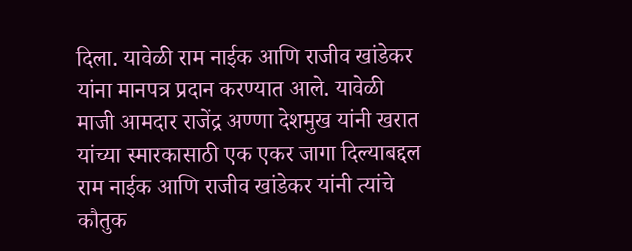दिला. यावेळी राम नाईक आणि राजीव खांडेकर यांना मानपत्र प्रदान करण्यात आले. यावेळी माजी आमदार राजेंद्र अण्णा देशमुख यांनी खरात यांच्या स्मारकासाठी एक एकर जागा दिल्याबद्दल राम नाईक आणि राजीव खांडेकर यांनी त्यांचे कौतुक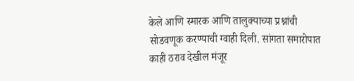केले आणि स्मारक आणि तालुक्याच्या प्रश्नांची सोडवणूक करण्याची ग्वाही दिली. सांगता समारोपात काही ठराव देखील मंजूर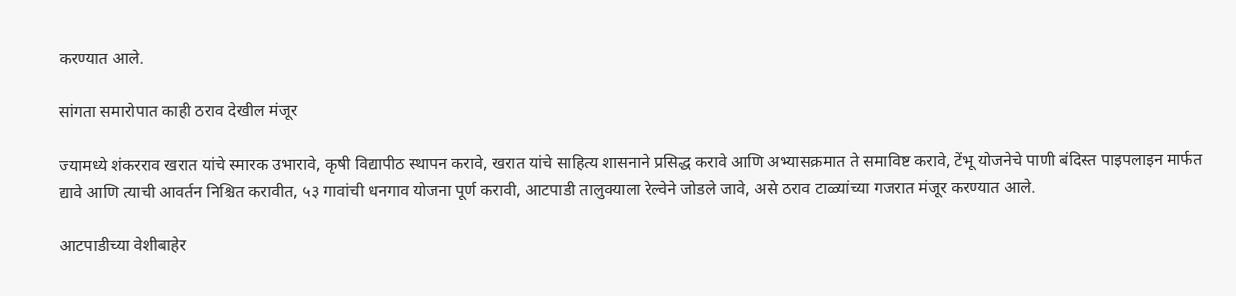करण्यात आले.

सांगता समारोपात काही ठराव देखील मंजूर

ज्यामध्ये शंकरराव खरात यांचे स्मारक उभारावे, कृषी विद्यापीठ स्थापन करावे, खरात यांचे साहित्य शासनाने प्रसिद्ध करावे आणि अभ्यासक्रमात ते समाविष्ट करावे, टेंभू योजनेचे पाणी बंदिस्त पाइपलाइन मार्फत द्यावे आणि त्याची आवर्तन निश्चित करावीत, ५३ गावांची धनगाव योजना पूर्ण करावी, आटपाडी तालुक्याला रेल्वेने जोडले जावे, असे ठराव टाळ्यांच्या गजरात मंजूर करण्यात आले.

आटपाडीच्या वेशीबाहेर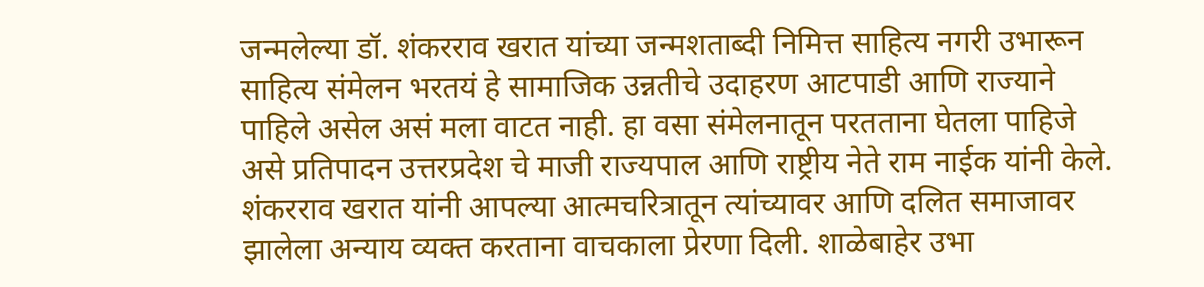जन्मलेल्या डॉ. शंकरराव खरात यांच्या जन्मशताब्दी निमित्त साहित्य नगरी उभारून साहित्य संमेलन भरतयं हे सामाजिक उन्नतीचे उदाहरण आटपाडी आणि राज्याने पाहिले असेल असं मला वाटत नाही. हा वसा संमेलनातून परतताना घेतला पाहिजे असे प्रतिपादन उत्तरप्रदेश चे माजी राज्यपाल आणि राष्ट्रीय नेते राम नाईक यांनी केले. शंकरराव खरात यांनी आपल्या आत्मचरित्रातून त्यांच्यावर आणि दलित समाजावर झालेला अन्याय व्यक्त करताना वाचकाला प्रेरणा दिली. शाळेबाहेर उभा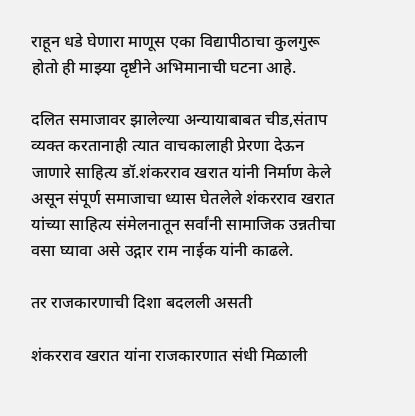राहून धडे घेणारा माणूस एका विद्यापीठाचा कुलगुरू होतो ही माझ्या दृष्टीने अभिमानाची घटना आहे.

दलित समाजावर झालेल्या अन्यायाबाबत चीड,संताप व्यक्त करतानाही त्यात वाचकालाही प्रेरणा देऊन जाणारे साहित्य डॉ.शंकरराव खरात यांनी निर्माण केले असून संपूर्ण समाजाचा ध्यास घेतलेले शंकरराव खरात यांच्या साहित्य संमेलनातून सर्वांनी सामाजिक उन्नतीचा वसा घ्यावा असे उद्गार राम नाईक यांनी काढले.

तर राजकारणाची दिशा बदलली असती

शंकरराव खरात यांना राजकारणात संधी मिळाली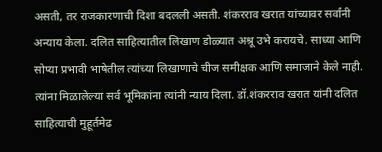असती, तर राजकारणाची दिशा बदलली असती. शंकरराव खरात यांच्यावर सर्वांनी अन्याय केला. दलित साहित्यातील लिखाण डोळ्यात अश्रू उभे करायचे. साध्या आणि सोप्या प्रभावी भाषेतील त्यांच्या लिखाणाचे चीज समीक्षक आणि समाजाने केले नाही. त्यांना मिळालेल्या सर्व भूमिकांना त्यांनी न्याय दिला. डॉ.शंकरराव खरात यांनी दलित साहित्याची मुहूर्तमेढ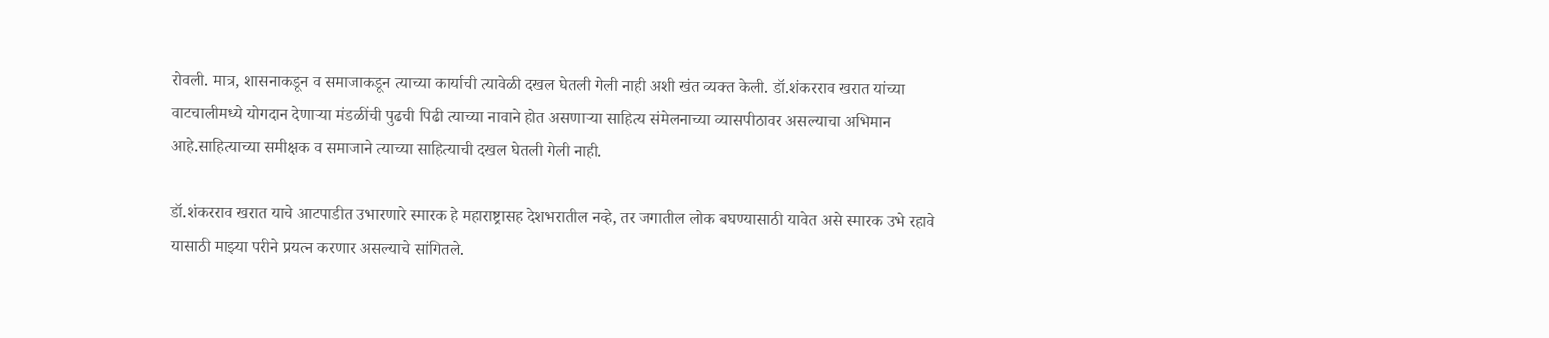रोवली. मात्र, शासनाकडून व समाजाकडून त्याच्या कार्याची त्यावेळी दखल घेतली गेली नाही अशी खंत व्यक्त केली. डॉ.शंकरराव खरात यांच्या वाटचालीमध्ये योगदान देणाऱ्या मंडळींची पुढची पिढी त्याच्या नावाने होत असणाऱ्या साहित्य संमेलनाच्या व्यासपीठावर असल्याचा अभिमान आहे.साहित्याच्या समीक्षक व समाजाने त्याच्या साहित्याची दखल घेतली गेली नाही.

डॉ.शंकरराव खरात याचे आटपाडीत उभारणारे स्मारक हे महाराष्ट्रासह देशभरातील नव्हे, तर जगातील लोक बघण्यासाठी यावेत असे स्मारक उभे रहावे यासाठी माझ्या परीने प्रयत्न करणार असल्याचे सांगितले.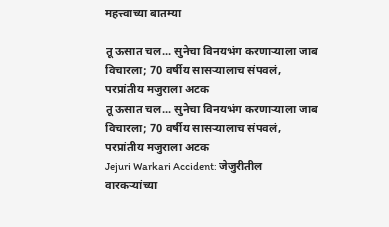महत्त्वाच्या बातम्या

तू ऊसात चल... सुनेचा विनयभंग करणाऱ्याला जाब विचारला; 70 वर्षीय सासऱ्यालाच संपवलं, परप्रांतीय मजुराला अटक
तू ऊसात चल... सुनेचा विनयभंग करणाऱ्याला जाब विचारला; 70 वर्षीय सासऱ्यालाच संपवलं, परप्रांतीय मजुराला अटक
Jejuri Warkari Accident: जेजुरीतील वारकऱ्यांच्या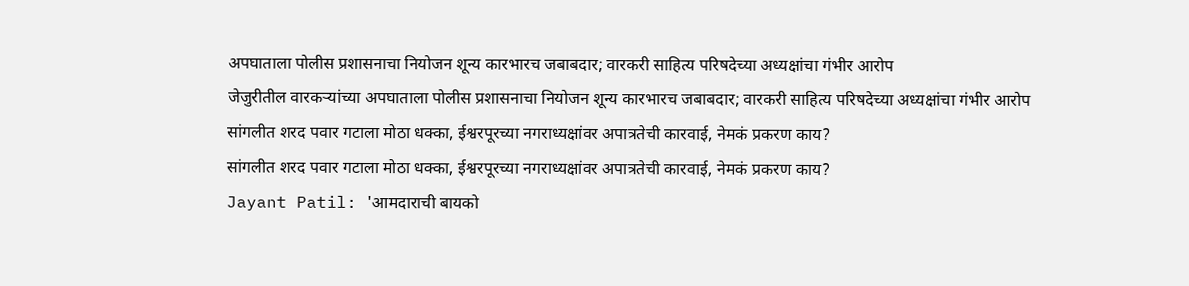अपघाताला पोलीस प्रशासनाचा नियोजन शून्य कारभारच जबाबदार; वारकरी साहित्य परिषदेच्या अध्यक्षांचा गंभीर आरोप
जेजुरीतील वारकऱ्यांच्या अपघाताला पोलीस प्रशासनाचा नियोजन शून्य कारभारच जबाबदार; वारकरी साहित्य परिषदेच्या अध्यक्षांचा गंभीर आरोप
सांगलीत शरद पवार गटाला मोठा धक्का, ईश्वरपूरच्या नगराध्यक्षांवर अपात्रतेची कारवाई, नेमकं प्रकरण काय?
सांगलीत शरद पवार गटाला मोठा धक्का, ईश्वरपूरच्या नगराध्यक्षांवर अपात्रतेची कारवाई, नेमकं प्रकरण काय?
Jayant Patil: 'आमदाराची बायको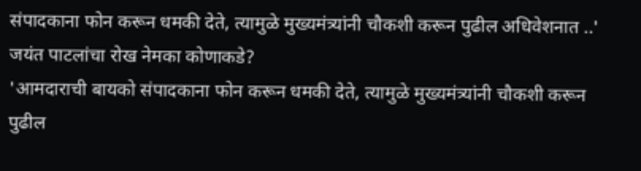संपादकाना फोन करून धमकी देते, त्यामुळे मुख्यमंत्र्यांनी चौकशी करून पुढील अधिवेशनात ..' जयंत पाटलांचा रोख नेमका कोणाकडे?
'आमदाराची बायको संपादकाना फोन करून धमकी देते, त्यामुळे मुख्यमंत्र्यांनी चौकशी करून पुढील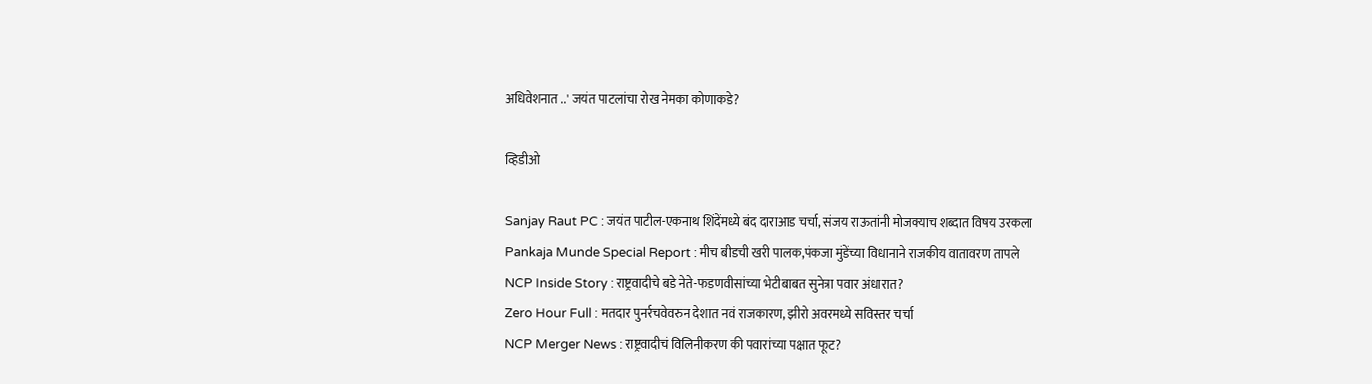अधिवेशनात ..' जयंत पाटलांचा रोख नेमका कोणाकडे?

व्हिडीओ

Sanjay Raut PC : जयंत पाटील-एकनाथ शिंदेंमध्ये बंद दाराआड चर्चा, संजय राऊतांनी मोजक्याच शब्दात विषय उरकला
Pankaja Munde Special Report : मीच बीडची खरी पालक,पंकजा मुंडेंच्या विधानाने राजकीय वातावरण तापले
NCP Inside Story : राष्ट्रवादीचे बडे नेते-फडणवीसांच्या भेटीबाबत सुनेत्रा पवार अंधारात?
Zero Hour Full : मतदार पुनर्रचवेवरुन देशात नवं राजकारण, झीरो अवरमध्ये सविस्तर चर्चा
NCP Merger News : राष्ट्रवादीचं विलिनीकरण की पवारांच्या पक्षात फूट?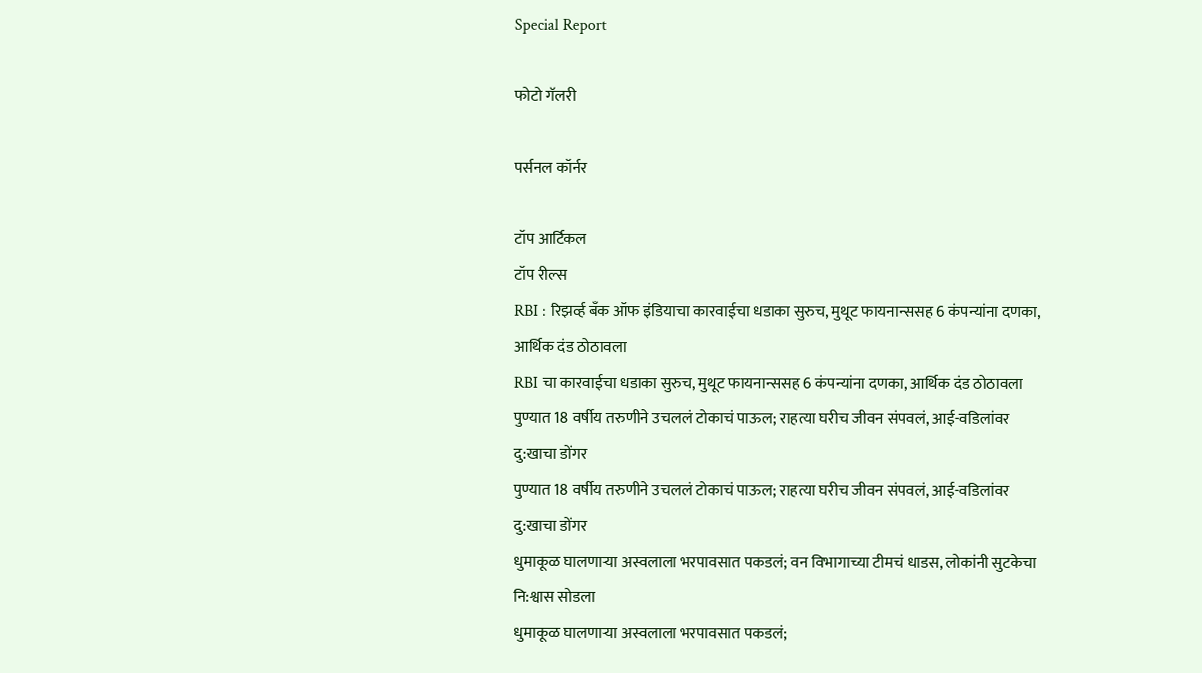Special Report

फोटो गॅलरी

पर्सनल कॉर्नर

टॉप आर्टिकल
टॉप रील्स
RBI : रिझर्व्ह बँक ऑफ इंडियाचा कारवाईचा धडाका सुरुच, मुथूट फायनान्ससह 6 कंपन्यांना दणका, आर्थिक दंड ठोठावला
RBI चा कारवाईचा धडाका सुरुच, मुथूट फायनान्ससह 6 कंपन्यांना दणका, आर्थिक दंड ठोठावला
पुण्यात 18 वर्षीय तरुणीने उचललं टोकाचं पाऊल; राहत्या घरीच जीवन संपवलं, आई-वडिलांवर दु:खाचा डोंगर
पुण्यात 18 वर्षीय तरुणीने उचललं टोकाचं पाऊल; राहत्या घरीच जीवन संपवलं, आई-वडिलांवर दु:खाचा डोंगर
धुमाकूळ घालणाऱ्या अस्वलाला भरपावसात पकडलं; वन विभागाच्या टीमचं धाडस, लोकांनी सुटकेचा नि:श्वास सोडला
धुमाकूळ घालणाऱ्या अस्वलाला भरपावसात पकडलं;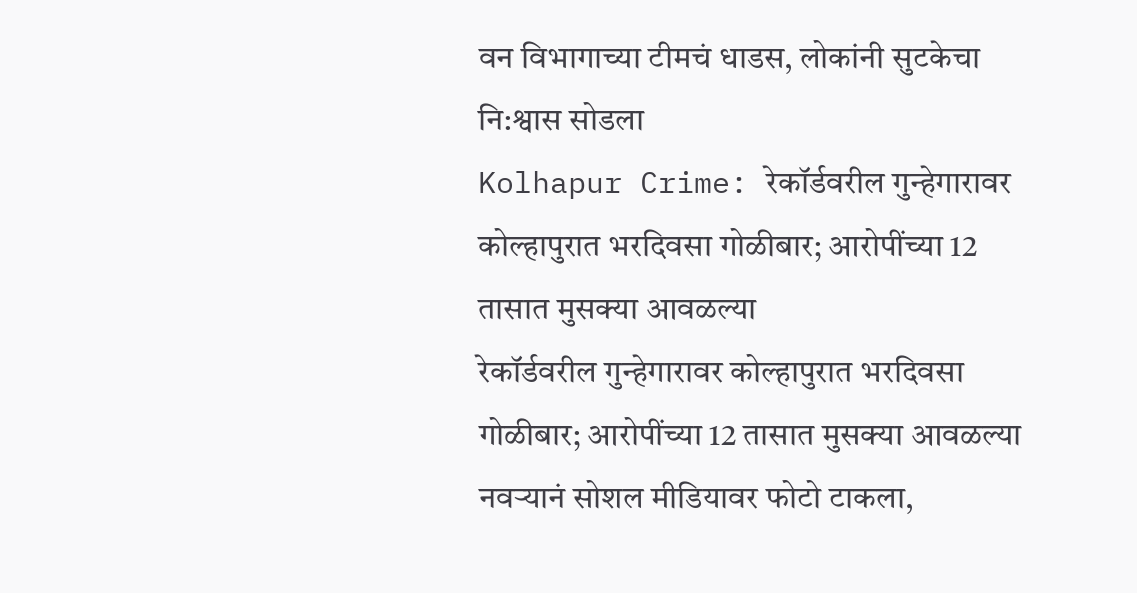वन विभागाच्या टीमचं धाडस, लोकांनी सुटकेचा नि:श्वास सोडला
Kolhapur Crime: रेकॉर्डवरील गुन्हेगारावर कोल्हापुरात भरदिवसा गोळीबार; आरोपींच्या 12 तासात मुसक्या आवळल्या
रेकॉर्डवरील गुन्हेगारावर कोल्हापुरात भरदिवसा गोळीबार; आरोपींच्या 12 तासात मुसक्या आवळल्या
नवऱ्यानं सोशल मीडियावर फोटो टाकला,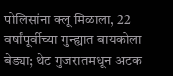पोलिसांना क्लू मिळाला, 22 वर्षांपूर्वीच्या गुन्ह्यात बायकोला बेड्या; थेट गुजरातमधून अटक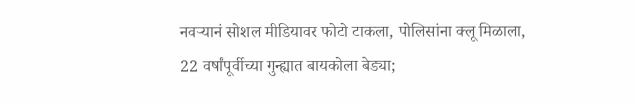नवऱ्यानं सोशल मीडियावर फोटो टाकला, पोलिसांना क्लू मिळाला, 22 वर्षांपूर्वीच्या गुन्ह्यात बायकोला बेड्या;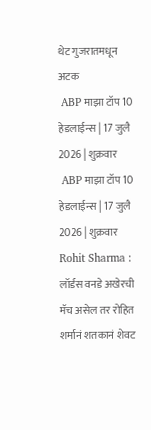थेट गुजरातमधून अटक
 ABP माझा टॉप 10 हेडलाईन्स | 17 जुलै 2026 | शुक्रवार
 ABP माझा टॉप 10 हेडलाईन्स | 17 जुलै 2026 | शुक्रवार
Rohit Sharma : लॉर्डस वनडे अखेरची मॅच असेल तर रोहित शर्मानं शतकानं शेवट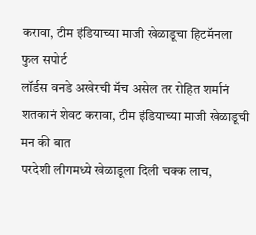करावा, टीम इंडियाच्या माजी खेळाडूचा हिटमॅनला फुल सपोर्ट
लॉर्डस वनडे अखेरची मॅच असेल तर रोहित शर्मानं शतकानं शेवट करावा, टीम इंडियाच्या माजी खेळाडूची मन की बात
परदेशी लीगमध्ये खेळाडूला दिली चक्क लाच,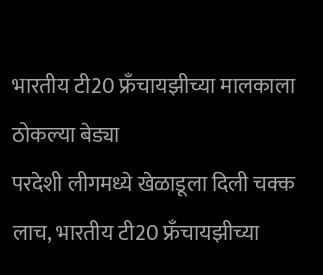भारतीय टी20 फ्रँचायझीच्या मालकाला ठोकल्या बेड्या
परदेशी लीगमध्ये खेळाडूला दिली चक्क लाच, भारतीय टी20 फ्रँचायझीच्या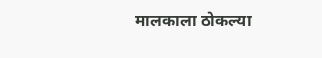मालकाला ठोकल्या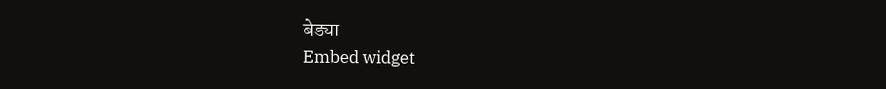बेड्या
Embed widget